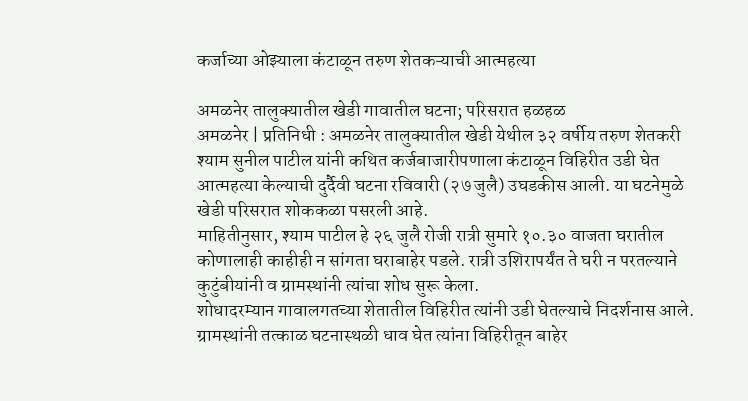कर्जाच्या ओझ्याला कंटाळून तरुण शेतकऱ्याची आत्महत्या

अमळनेर तालुक्यातील खेडी गावातील घटना; परिसरात हळहळ
अमळनेर | प्रतिनिधी : अमळनेर तालुक्यातील खेडी येथील ३२ वर्षीय तरुण शेतकरी श्याम सुनील पाटील यांनी कथित कर्जबाजारीपणाला कंटाळून विहिरीत उडी घेत आत्महत्या केल्याची दुर्दैवी घटना रविवारी (२७ जुलै) उघडकीस आली. या घटनेमुळे खेडी परिसरात शोककळा पसरली आहे.
माहितीनुसार, श्याम पाटील हे २६ जुलै रोजी रात्री सुमारे १०.३० वाजता घरातील कोणालाही काहीही न सांगता घराबाहेर पडले. रात्री उशिरापर्यंत ते घरी न परतल्याने कुटुंबीयांनी व ग्रामस्थांनी त्यांचा शोध सुरू केला.
शोधादरम्यान गावालगतच्या शेतातील विहिरीत त्यांनी उडी घेतल्याचे निदर्शनास आले. ग्रामस्थांनी तत्काळ घटनास्थळी धाव घेत त्यांना विहिरीतून बाहेर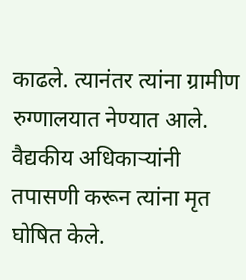काढले. त्यानंतर त्यांना ग्रामीण रुग्णालयात नेण्यात आले. वैद्यकीय अधिकाऱ्यांनी तपासणी करून त्यांना मृत घोषित केले.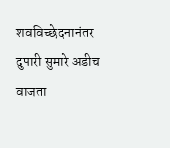शवविच्छेदनानंतर दुपारी सुमारे अडीच वाजता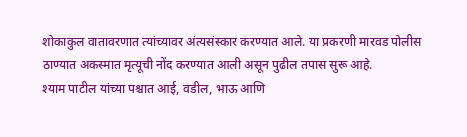शोकाकुल वातावरणात त्यांच्यावर अंत्यसंस्कार करण्यात आले. या प्रकरणी मारवड पोलीस ठाण्यात अकस्मात मृत्यूची नोंद करण्यात आली असून पुढील तपास सुरू आहे.
श्याम पाटील यांच्या पश्चात आई, वडील, भाऊ आणि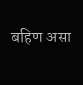बहिण असा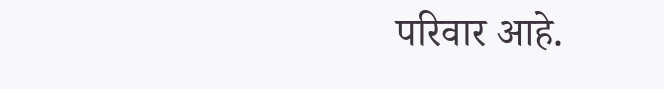परिवार आहे.